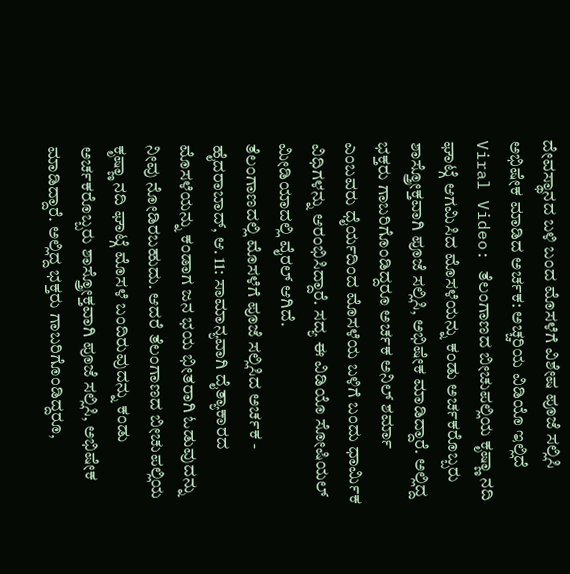ದೇವಸ್ಥಾನದ ಬಳಿ ಬಂದ ಮೊಸಳೆಗೆ ವಿಶೇಷ ಪೂಜೆ ಸಲ್ಲಿಸಿ ಅಭಿಷೇಕ ಮಾಡಿದ ಅರ್ಚಕ: ಅಚ್ಚರಿಯ ವಿಡಿಯೊ ಇಲ್ಲಿದೆ
Viral Video: ತೆಲಂಗಾಣದ ಬೀಚುಪಲ್ಲಿಯ ಕೃಷ್ಣಾ ನದಿ ಘಾಟ್ಗೆ ಆಗಮಿಸಿದ ಮೊಸಳೆಯನ್ನು ಕಂಡು ಅರ್ಚಕರೊಬ್ಬರು ಶಾಸ್ತ್ರೋಕ್ತವಾಗಿ ಪೂಜೆ ಸಲ್ಲಿಸಿ, ಅಭಿಷೇಕ ಮಾಡಿದ್ದಾರೆ. ಅಲ್ಲಿದ್ದ ಭಕ್ತರು ಗಾಬರಿಗೊಂಡಿದ್ದರೂ ಅರ್ಚಕ ಅನಿಲ್ ಶರ್ಮಾ ಎಂಬವರು ಧೈರ್ಯದಿಂದ ಮೊಸಳೆಯ ಬಳಿಗೆ ಬಂದು ಧಾರ್ಮಿಕ ವಿಧಿಗಳನ್ನು ಆರಂಭಿಸಿದ್ದಾರೆ. ಸದ್ಯ ಈ ವಿಡಿಯೊ ಸೋಷಿಯಲ್ ಮೀಡಿಯಾದಲ್ಲಿ ವೈರಲ್ ಆಗಿದೆ.
ತೆಲಂಗಾಣದಲ್ಲಿ ಮೊಸಳೆಗೆ ಪೂಜೆ ಸಲ್ಲಿಸಿದ ಅರ್ಚಕ -
ಹೈದರಾಬಾದ್, ಆ. 11: ಸಾಮಾನ್ಯವಾಗಿ ದೈತ್ಯಾಕಾರದ ಮೊಸಳೆಯನ್ನು ಕಂಡಾಗ ಜನ ಭಯ ಭೀತರಾಗಿ ಓಡುವುದನ್ನು ನೀವು ನೋಡಿರಬಹುದು. ಆದರೆ ತೆಲಂಗಾಣದ ಬೀಚುಪಲ್ಲಿಯ ಕೃಷ್ಣಾ ನದಿ ಘಾಟ್ಗೆ ಮೊಸಳೆ ಬಂದಿರುವುದನ್ನು ಕಂಡು ಅರ್ಚಕರೊಬ್ಬರು ಶಾಸ್ತ್ರೋಕ್ತವಾಗಿ ಪೂಜೆ ಸಲ್ಲಿಸಿ, ಅಭಿಷೇಕ ಮಾಡಿದ್ದಾರೆ. ಅಲ್ಲಿದ್ದ ಭಕ್ತರು ಗಾಬರಿಗೊಂಡಿದ್ದರೂ,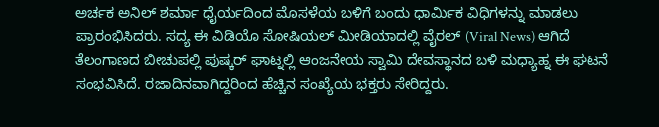ಅರ್ಚಕ ಅನಿಲ್ ಶರ್ಮಾ ಧೈರ್ಯದಿಂದ ಮೊಸಳೆಯ ಬಳಿಗೆ ಬಂದು ಧಾರ್ಮಿಕ ವಿಧಿಗಳನ್ನು ಮಾಡಲು ಪ್ರಾರಂಭಿಸಿದರು. ಸದ್ಯ ಈ ವಿಡಿಯೊ ಸೋಷಿಯಲ್ ಮೀಡಿಯಾದಲ್ಲಿ ವೈರಲ್ (Viral News) ಆಗಿದೆ
ತೆಲಂಗಾಣದ ಬೀಚುಪಲ್ಲಿ ಪುಷ್ಕರ್ ಘಾಟ್ನಲ್ಲಿ ಆಂಜನೇಯ ಸ್ವಾಮಿ ದೇವಸ್ಥಾನದ ಬಳಿ ಮಧ್ಯಾಹ್ನ ಈ ಘಟನೆ ಸಂಭವಿಸಿದೆ. ರಜಾದಿನವಾಗಿದ್ದರಿಂದ ಹೆಚ್ಚಿನ ಸಂಖ್ಯೆಯ ಭಕ್ತರು ಸೇರಿದ್ದರು.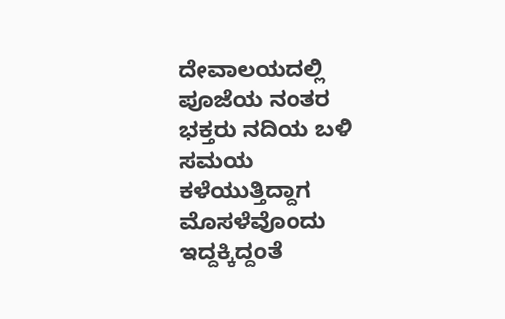ದೇವಾಲಯದಲ್ಲಿ ಪೂಜೆಯ ನಂತರ ಭಕ್ತರು ನದಿಯ ಬಳಿ ಸಮಯ ಕಳೆಯುತ್ತಿದ್ದಾಗ ಮೊಸಳೆವೊಂದು ಇದ್ದಕ್ಕಿದ್ದಂತೆ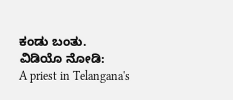ಕಂಡು ಬಂತು.
ವಿಡಿಯೊ ನೋಡಿ:
A priest in Telangana's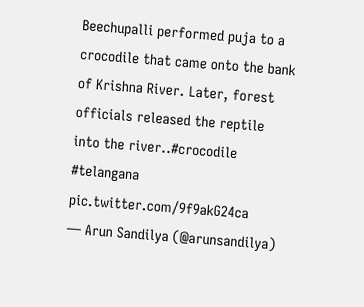Beechupalli performed puja to a crocodile that came onto the bank of Krishna River. Later, forest officials released the reptile into the river..#crocodile #telangana pic.twitter.com/9f9akG24ca
— Arun Sandilya (@arunsandilya)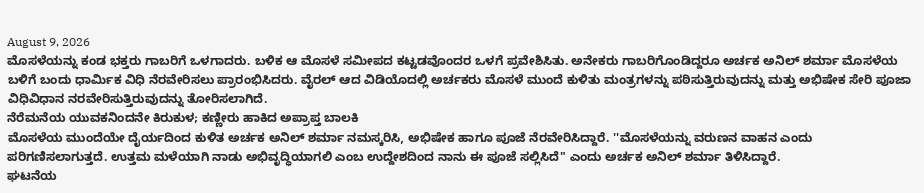August 9, 2026
ಮೊಸಳೆಯನ್ನು ಕಂಡ ಭಕ್ತರು ಗಾಬರಿಗೆ ಒಳಗಾದರು. ಬಳಿಕ ಆ ಮೊಸಳೆ ಸಮೀಪದ ಕಟ್ಟಡವೊಂದರ ಒಳಗೆ ಪ್ರವೇಶಿಸಿತು. ಅನೇಕರು ಗಾಬರಿಗೊಂಡಿದ್ದರೂ ಅರ್ಚಕ ಅನಿಲ್ ಶರ್ಮಾ ಮೊಸಳೆಯ ಬಳಿಗೆ ಬಂದು ಧಾರ್ಮಿಕ ವಿಧಿ ನೆರವೇರಿಸಲು ಪ್ರಾರಂಭಿಸಿದರು. ವೈರಲ್ ಆದ ವಿಡಿಯೊದಲ್ಲಿ ಅರ್ಚಕರು ಮೊಸಳೆ ಮುಂದೆ ಕುಳಿತು ಮಂತ್ರಗಳನ್ನು ಪಠಿಸುತ್ತಿರುವುದನ್ನು ಮತ್ತು ಅಭಿಷೇಕ ಸೇರಿ ಪೂಜಾ ವಿಧಿವಿಧಾನ ನರವೇರಿಸುತ್ತಿರುವುದನ್ನು ತೋರಿಸಲಾಗಿದೆ.
ನೆರೆಮನೆಯ ಯುವಕನಿಂದನೇ ಕಿರುಕುಳ; ಕಣ್ಣೀರು ಹಾಕಿದ ಅಪ್ರಾಪ್ತ ಬಾಲಕಿ
ಮೊಸಳೆಯ ಮುಂದೆಯೇ ದೈರ್ಯದಿಂದ ಕುಳಿತ ಅರ್ಚಕ ಅನಿಲ್ ಶರ್ಮಾ ನಮಸ್ಕರಿಸಿ, ಅಭಿಷೇಕ ಹಾಗೂ ಪೂಜೆ ನೆರವೇರಿಸಿದ್ದಾರೆ. ''ಮೊಸಳೆಯನ್ನು ವರುಣನ ವಾಹನ ಎಂದು ಪರಿಗಣಿಸಲಾಗುತ್ತದೆ. ಉತ್ತಮ ಮಳೆಯಾಗಿ ನಾಡು ಅಭಿವೃದ್ಧಿಯಾಗಲಿ ಎಂಬ ಉದ್ದೇಶದಿಂದ ನಾನು ಈ ಪೂಜೆ ಸಲ್ಲಿಸಿದೆ" ಎಂದು ಅರ್ಚಕ ಅನಿಲ್ ಶರ್ಮಾ ತಿಳಿಸಿದ್ದಾರೆ.
ಘಟನೆಯ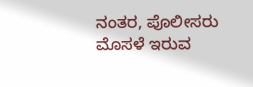ನಂತರ, ಪೊಲೀಸರು ಮೊಸಳೆ ಇರುವ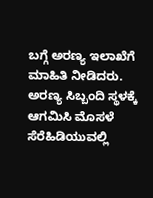ಬಗ್ಗೆ ಅರಣ್ಯ ಇಲಾಖೆಗೆ ಮಾಹಿತಿ ನೀಡಿದರು. ಅರಣ್ಯ ಸಿಬ್ಬಂದಿ ಸ್ಥಳಕ್ಕೆ ಆಗಮಿಸಿ ಮೊಸಳೆ ಸೆರೆಹಿಡಿಯುವಲ್ಲಿ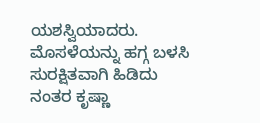ಯಶಸ್ವಿಯಾದರು. ಮೊಸಳೆಯನ್ನು ಹಗ್ಗ ಬಳಸಿ ಸುರಕ್ಷಿತವಾಗಿ ಹಿಡಿದು ನಂತರ ಕೃಷ್ಣಾ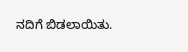ನದಿಗೆ ಬಿಡಲಾಯಿತು.